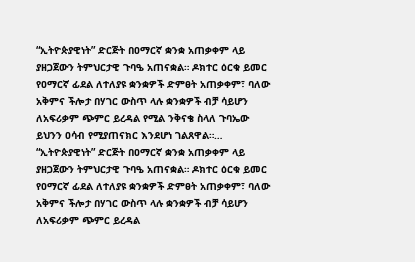“ኢትዮጵያዊነት” ድርጅት በዐማርኛ ቋንቋ አጠቃቀም ላይ ያዘጋጀውን ትምህርታዊ ጉባዔ አጠናቋል። ዶክተር ዕርቁ ይመር የዐማርኛ ፊደል ለተለያዩ ቋንቋዎች ድምፀት አጠቃቀም፣ ባለው አቅምና ችሎታ በሃገር ውስጥ ላሉ ቋንቋዎች ብቻ ሳይሆን ለአፍሪቃም ጭምር ይረዳል የሚል ንቅናቄ ስላለ ጉባኤው ይህንን ዐሳብ የሚያጠናክር እንደሆነ ገልጸዋል።…
“ኢትዮጵያዊነት” ድርጅት በዐማርኛ ቋንቋ አጠቃቀም ላይ ያዘጋጀውን ትምህርታዊ ጉባዔ አጠናቋል። ዶክተር ዕርቁ ይመር የዐማርኛ ፊደል ለተለያዩ ቋንቋዎች ድምፀት አጠቃቀም፣ ባለው አቅምና ችሎታ በሃገር ውስጥ ላሉ ቋንቋዎች ብቻ ሳይሆን ለአፍሪቃም ጭምር ይረዳል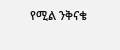የሚል ንቅናቄ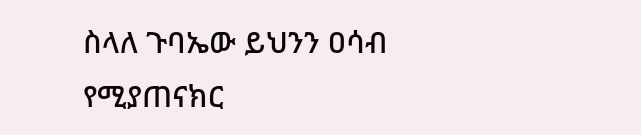ስላለ ጉባኤው ይህንን ዐሳብ የሚያጠናክር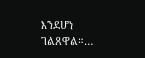እንደሆነ ገልጸዋል።…